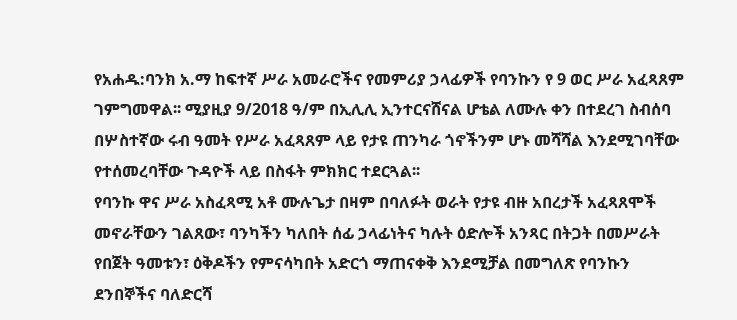የአሐዱ:ባንክ አ.ማ ከፍተኛ ሥራ አመራሮችና የመምሪያ ኃላፊዎች የባንኩን የ 9 ወር ሥራ አፈጻጸም ገምግመዋል፡፡ ሚያዚያ 9/2018 ዓ/ም በኢሊሊ ኢንተርናሸናል ሆቴል ለሙሉ ቀን በተደረገ ስብሰባ በሦስተኛው ሩብ ዓመት የሥራ አፈጻጸም ላይ የታዩ ጠንካራ ጎኖችንም ሆኑ መሻሻል እንደሚገባቸው የተሰመረባቸው ጉዳዮች ላይ በስፋት ምክክር ተደርጓል፡፡
የባንኩ ዋና ሥራ አስፈጻሚ አቶ ሙሉጌታ በዛም በባለፉት ወራት የታዩ ብዙ አበረታች አፈጻጸሞች መኖራቸውን ገልጸው፣ ባንካችን ካለበት ሰፊ ኃላፊነትና ካሉት ዕድሎች አንጻር በትጋት በመሥራት የበጀት ዓመቱን፣ ዕቅዶችን የምናሳካበት አድርጎ ማጠናቀቅ እንደሚቻል በመግለጽ የባንኩን ደንበኞችና ባለድርሻ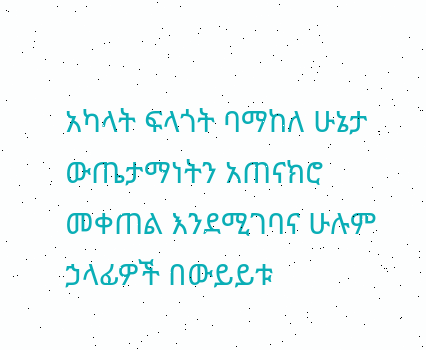አካላት ፍላጎት ባማከለ ሁኔታ ውጤታማነትን አጠናክሮ መቀጠል እንደሚገባና ሁሉም ኃላፊዎች በውይይቱ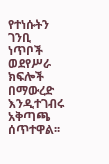የተነሱትን ገንቢ ነጥቦች ወደየሥራ ክፍሎች በማውረድ እንዲተገብሩ አቅጣጫ ሰጥተዋል፡፡